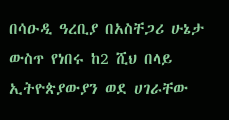በሳዑዲ ዓረቢያ በአስቸጋሪ ሁኔታ ውስጥ የነበሩ ከ2 ሺህ በላይ ኢትዮጵያውያን ወደ ሀገራቸው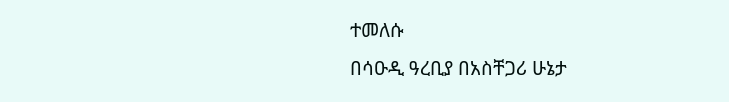ተመለሱ
በሳዑዲ ዓረቢያ በአስቸጋሪ ሁኔታ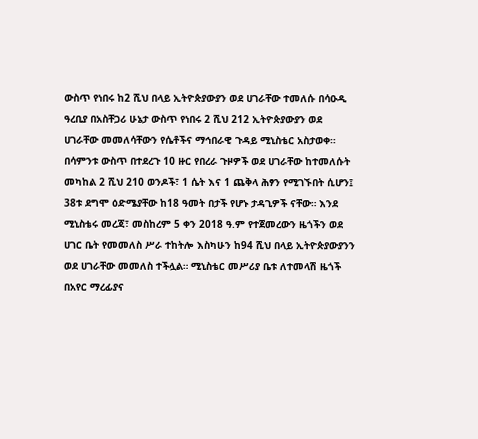ውስጥ የነበሩ ከ2 ሺህ በላይ ኢትዮጵያውያን ወደ ሀገራቸው ተመለሱ በሳዑዲ ዓረቢያ በአስቸጋሪ ሁኔታ ውስጥ የነበሩ 2 ሺህ 212 ኢትዮጵያውያን ወደ ሀገራቸው መመለሳቸውን የሴቶችና ማኅበራዊ ጉዳይ ሚኒስቴር አስታወቀ። በሳምንቱ ውስጥ በተደረጉ 10 ዙር የበረራ ጉዞዎች ወደ ሀገራቸው ከተመለሱት መካከል 2 ሺህ 210 ወንዶች፣ 1 ሴት እና 1 ጨቅላ ሕፃን የሚገኙበት ሲሆን፤ 38ቱ ደግሞ ዕድሜያቸው ከ18 ዓመት በታች የሆኑ ታዳጊዎች ናቸው። እንደ ሚኒስቴሩ መረጃ፣ መስከረም 5 ቀን 2018 ዓ.ም የተጀመረውን ዜጎችን ወደ ሀገር ቤት የመመለስ ሥራ ተከትሎ እስካሁን ከ94 ሺህ በላይ ኢትዮጵያውያንን ወደ ሀገራቸው መመለስ ተችሏል። ሚኒስቴር መሥሪያ ቤቱ ለተመላሽ ዜጎች በአየር ማረፊያና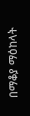በማቆያ ማዕከላት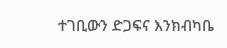ተገቢውን ድጋፍና እንክብካቤ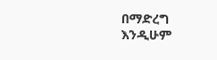በማድረግ እንዲሁም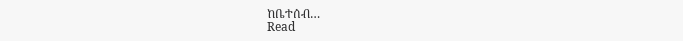ከቤተሰብ…
Read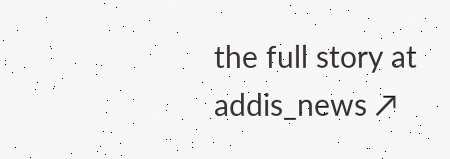the full story at addis_news ↗